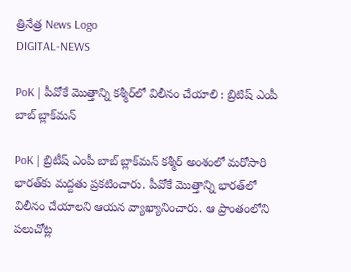త్రినేత్ర News Logo
DIGITAL-NEWS

PoK | పీవోకే మొత్తాన్ని క‌శ్మీర్‌లో విలీనం చేయాలి : బ్రిటిష్ ఎంపీ బాబ్ బ్లాక్‌మ‌న్

PoK | బ్రిటీష్ ఎంపీ బాబ్ బ్లాక్‌మ‌న్ క‌శ్మీర్ అంశంలో మ‌రోసారి భార‌త్‌కు మ‌ద్ద‌తు ప్ర‌క‌టించారు. పీవోకే మొత్తాన్ని భార‌త్‌లో విలీనం చేయాల‌ని ఆయ‌న వ్యాఖ్యానించారు. ఆ ప్రాంతంలోని ప‌లుచోట్ల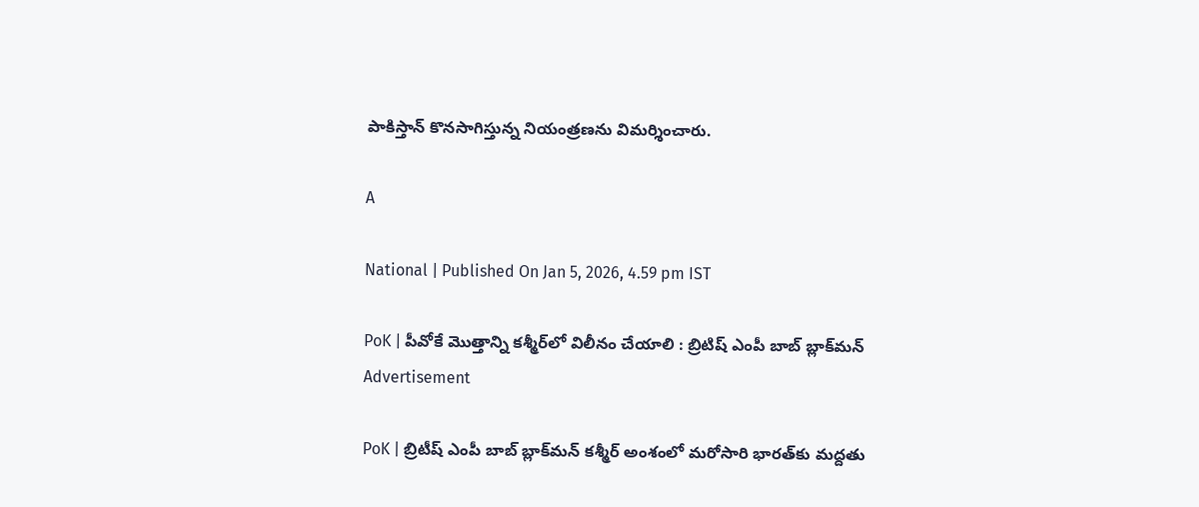పాకిస్తాన్ కొనసాగిస్తున్న నియంత్రణను విమర్శించారు.

A

National | Published On Jan 5, 2026, 4.59 pm IST

PoK | పీవోకే మొత్తాన్ని క‌శ్మీర్‌లో విలీనం చేయాలి : బ్రిటిష్ ఎంపీ బాబ్ బ్లాక్‌మ‌న్
Advertisement

PoK | బ్రిటీష్ ఎంపీ బాబ్ బ్లాక్‌మ‌న్ క‌శ్మీర్ అంశంలో మ‌రోసారి భార‌త్‌కు మ‌ద్ద‌తు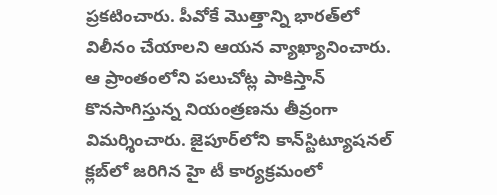ప్ర‌క‌టించారు. పీవోకే మొత్తాన్ని భార‌త్‌లో విలీనం చేయాల‌ని ఆయ‌న వ్యాఖ్యానించారు. ఆ ప్రాంతంలోని ప‌లుచోట్ల పాకిస్తాన్ కొనసాగిస్తున్న నియంత్రణను తీవ్రంగా విమర్శించారు. జైపూర్‌లోని కాన్‌స్టిట్యూషనల్ క్లబ్‌లో జరిగిన హై టీ కార్యక్రమంలో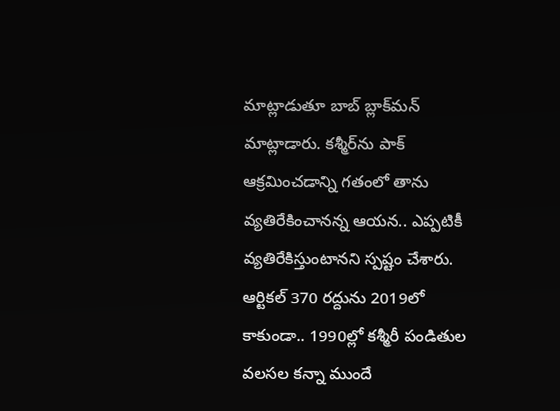మాట్లాడుతూ బాబ్ బ్లాక్‌మ‌న్ మాట్లాడారు. కశ్మీర్‌ను పాక్‌ ఆక్రమించడాన్ని గ‌తంలో తాను వ్య‌తిరేకించాన‌న్న ఆయ‌న‌.. ఎప్ప‌టికీ వ్య‌తిరేకిస్తుంటాన‌ని స్ప‌ష్టం చేశారు. ఆర్టికల్‌ 370 రద్దును 2019లో కాకుండా.. 1990ల్లో కశ్మీరీ పండితుల వలసల కన్నా ముందే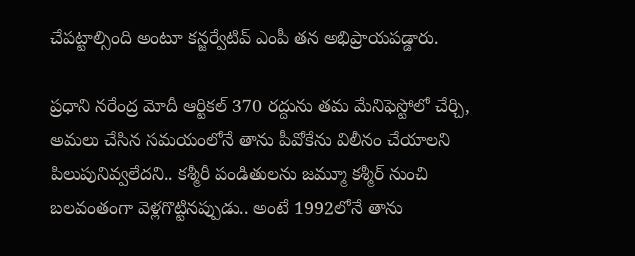చేపట్టాల్సింది అంటూ క‌న్జ‌ర్వేటివ్ ఎంపీ త‌న అభిప్రాయప‌డ్డారు.

ప్ర‌ధాని న‌రేంద్ర మోదీ ఆర్టికల్ 370 రద్దును తమ మేనిఫెస్టోలో చేర్చి, అమలు చేసిన స‌మ‌యంలోనే తాను పీవోకేను విలీనం చేయాల‌ని పిలుపునివ్వ‌లేద‌ని.. క‌శ్మీరీ పండితులను జమ్మూ క‌శ్మీర్ నుంచి బలవంతంగా వెళ్లగొట్టినప్పుడు.. అంటే 1992లోనే తాను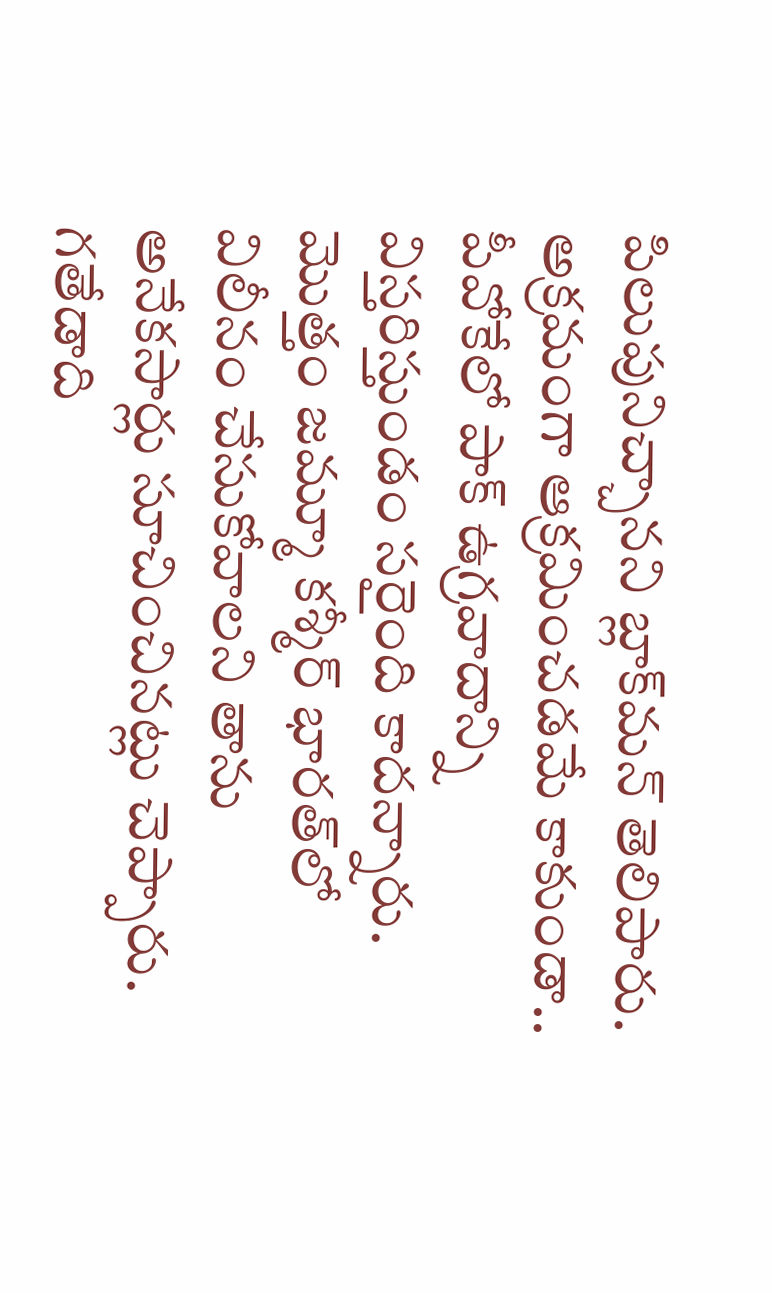పిలుపునిచ్చాన‌ని బ్లాక్‌మ‌న్ తెలిపారు. అక్రమంగా ఆక్రమించడమే కాకుండా.. పీవోకేలో పాక్ ఉగ్రవాదాన్ని విస్తరిస్తుండం స‌రైంది కాద‌న్నారు. మొత్తం జమ్మూ కశ్మీర్‌ భారత్‌లో విలీనం చేసుకోవాలని తాను అనేకసార్లు సూచించినట్లు చెప్పారు. గతేడాది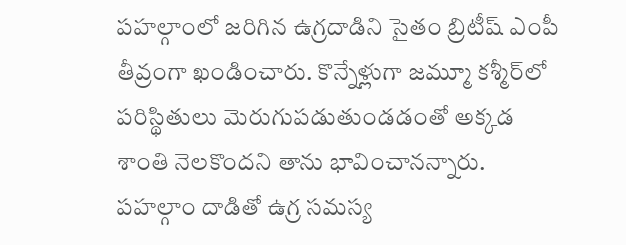పహల్గాంలో జరిగిన ఉగ్రదాడిని సైతం బ్రిటీష్ ఎంపీ తీవ్రంగా ఖండించారు. కొన్నేళ్లుగా జమ్మూ కశ్మీర్‌లో పరిస్థితులు మెరుగుపడుతుండడంతో అక్కడ శాంతి నెలకొందని తాను భావించానన్నారు. పహల్గాం దాడితో ఉగ్ర సమస్య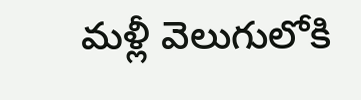మళ్లీ వెలుగులోకి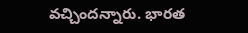వచ్చిందన్నారు. భారత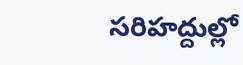సరిహద్దుల్లో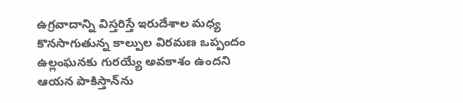ఉగ్రవాదాన్ని విస్తరిస్తే ఇరుదేశాల మధ్య కొనసాగుతున్న కాల్పుల విరమణ ఒప్పందం ఉల్లంఘనకు గురయ్యే అవకాశం ఉంద‌ని ఆయ‌న పాకిస్తాన్‌ను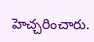హెచ్చ‌రించారు.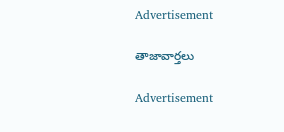Advertisement

తాజావార్తలు

Advertisement